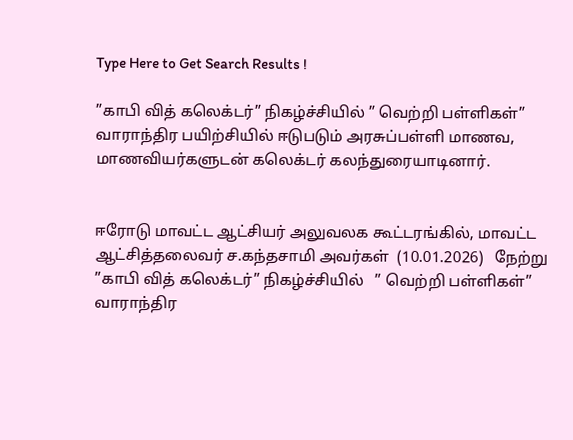Type Here to Get Search Results !

”காபி வித் கலெக்டர்” நிகழ்ச்சியில் ” வெற்றி பள்ளிகள்” வாராந்திர பயிற்சியில் ஈடுபடும் அரசுப்பள்ளி மாணவ, மாணவியர்களுடன் கலெக்டர் கலந்துரையாடினார்.


ஈரோடு மாவட்ட ஆட்சியர் அலுவலக கூட்டரங்கில், மாவட்ட ஆட்சித்தலைவர் ச.கந்தசாமி அவர்கள்  (10.01.2026)   நேற்று                ”காபி வித் கலெக்டர்” நிகழ்ச்சியில்   ” வெற்றி பள்ளிகள்” வாராந்திர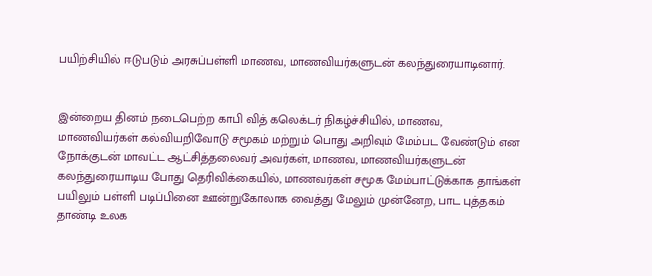பயிற்சியில் ஈடுபடும் அரசுப்பள்ளி மாணவ, மாணவியர்களுடன் கலந்துரையாடினார்.


இன்றைய தினம் நடைபெற்ற காபி வித் கலெக்டர் நிகழ்ச்சியில், மாணவ, மாணவியர்கள் கல்வியறிவோடு சமூகம் மற்றும் பொது அறிவும் மேம்பட வேண்டும் என நோக்குடன் மாவட்ட ஆட்சித்தலைவர் அவர்கள், மாணவ, மாணவியர்களுடன் கலந்துரையாடிய போது தெரிவிக்கையில், மாணவர்கள் சமூக மேம்பாட்டுக்காக தாங்கள் பயிலும் பள்ளி படிப்பினை ஊன்றுகோலாக வைத்து மேலும் முன்னேற, பாட புத்தகம் தாண்டி உலக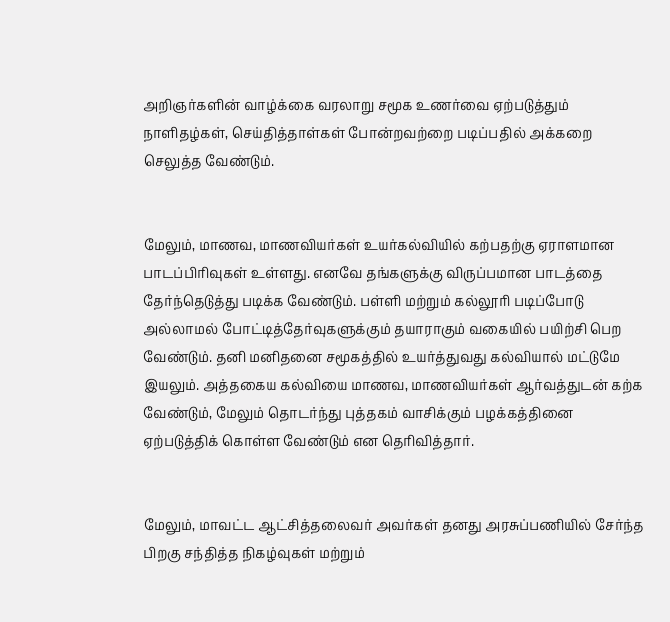அறிஞர்களின் வாழ்க்கை வரலாறு சமூக உணர்வை ஏற்படுத்தும் நாளிதழ்கள், செய்தித்தாள்கள் போன்றவற்றை படிப்பதில் அக்கறை செலுத்த வேண்டும்.


மேலும், மாணவ, மாணவியர்கள் உயர்கல்வியில் கற்பதற்கு ஏராளமான பாடப்பிரிவுகள் உள்ளது. எனவே தங்களுக்கு விருப்பமான பாடத்தை தேர்ந்தெடுத்து படிக்க வேண்டும். பள்ளி மற்றும் கல்லூரி படிப்போடு அல்லாமல் போட்டித்தேர்வுகளுக்கும் தயாராகும் வகையில் பயிற்சி பெற வேண்டும். தனி மனிதனை சமூகத்தில் உயர்த்துவது கல்வியால் மட்டுமே இயலும். அத்தகைய கல்வியை மாணவ, மாணவியர்கள் ஆர்வத்துடன் கற்க வேண்டும், மேலும் தொடர்ந்து புத்தகம் வாசிக்கும் பழக்கத்தினை ஏற்படுத்திக் கொள்ள வேண்டும் என தெரிவித்தார்.


மேலும், மாவட்ட ஆட்சித்தலைவர் அவர்கள் தனது அரசுப்பணியில் சேர்ந்த பிறகு சந்தித்த நிகழ்வுகள் மற்றும்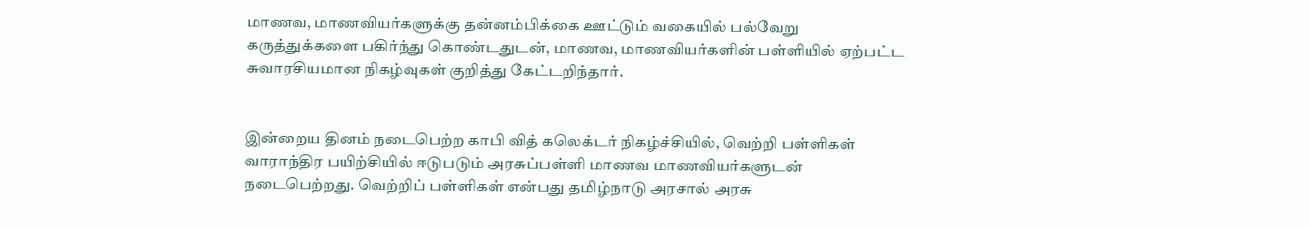மாணவ, மாணவியர்களுக்கு தன்னம்பிக்கை ஊட்டும் வகையில் பல்வேறு கருத்துக்களை பகிர்ந்து கொண்டதுடன், மாணவ, மாணவியர்களின் பள்ளியில் ஏற்பட்ட சுவாரசியமான நிகழ்வுகள் குறித்து கேட்டறிந்தார்.


இன்றைய தினம் நடைபெற்ற காபி வித் கலெக்டர் நிகழ்ச்சியில், வெற்றி பள்ளிகள் வாராந்திர பயிற்சியில் ஈடுபடும் அரசுப்பள்ளி மாணவ மாணவியர்களுடன் நடைபெற்றது. வெற்றிப் பள்ளிகள் என்பது தமிழ்நாடு அரசால் அரசு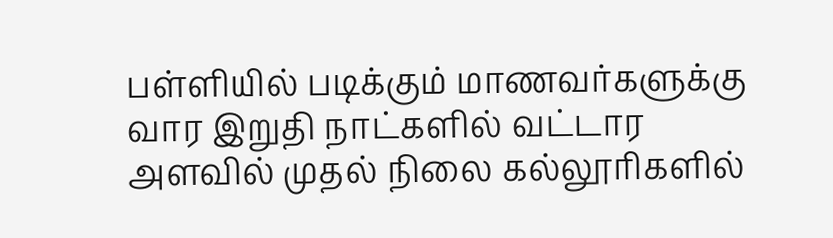பள்ளியில் படிக்கும் மாணவர்களுக்கு வார இறுதி நாட்களில் வட்டார அளவில் முதல் நிலை கல்லூரிகளில்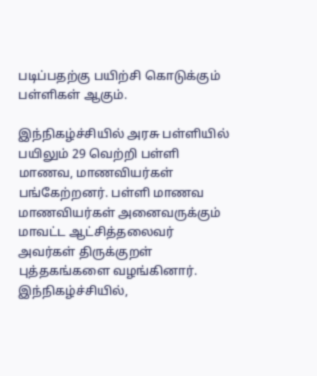படிப்பதற்கு பயிற்சி கொடுக்கும் பள்ளிகள் ஆகும்.

இந்நிகழ்ச்சியில் அரசு பள்ளியில் பயிலும் 29 வெற்றி பள்ளி மாணவ, மாணவியர்கள் பங்கேற்றனர். பள்ளி மாணவ மாணவியர்கள் அனைவருக்கும் மாவட்ட ஆட்சித்தலைவர் அவர்கள் திருக்குறள் புத்தகங்களை வழங்கினார்.
இந்நிகழ்ச்சியில்,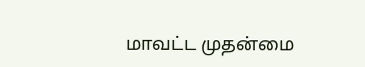மாவட்ட முதன்மை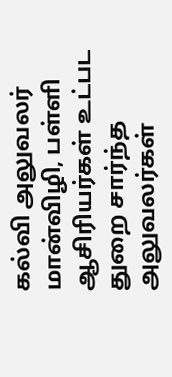கல்வி அலுவலர் மான்விழி, பள்ளி ஆசிரியர்கள் உட்பட துறை சார்ந்த அலுவலர்கள்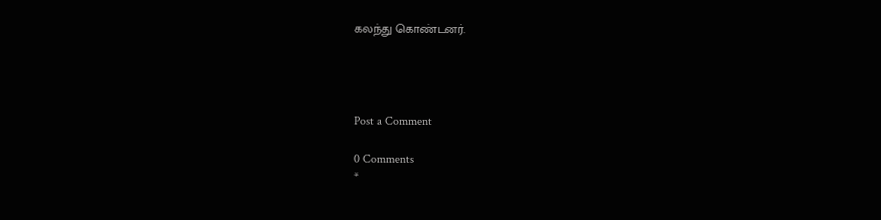கலந்து கொண்டனர்.




Post a Comment

0 Comments
*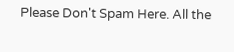Please Don't Spam Here. All the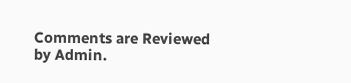Comments are Reviewed by Admin.